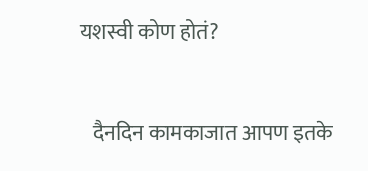यशस्वी कोण होतं?


   दैनदिन कामकाजात आपण इतके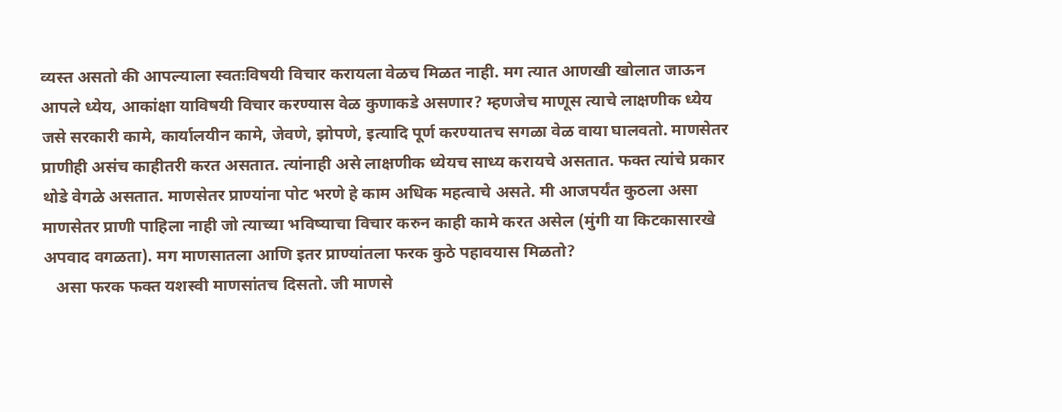व्यस्त असतो की आपल्याला स्वतःविषयी विचार करायला वेळच मिळत नाही. मग त्यात आणखी खोलात जाऊन आपले ध्येय, आकांक्षा याविषयी विचार करण्यास वेळ कुणाकडे असणार? म्हणजेच माणूस त्याचे लाक्षणीक ध्येय जसे सरकारी कामे, कार्यालयीन कामे, जेवणे, झोपणे, इत्यादि पूर्ण करण्यातच सगळा वेळ वाया घालवतो. माणसेतर प्राणीही असंच काहीतरी करत असतात. त्यांनाही असे लाक्षणीक ध्येयच साध्य करायचे असतात. फक्त त्यांचे प्रकार थोडे वेगळे असतात. माणसेतर प्राण्यांना पोट भरणे हे काम अधिक महत्वाचे असते. मी आजपर्यंत कुठला असा माणसेतर प्राणी पाहिला नाही जो त्याच्या भविष्याचा विचार करुन काही कामे करत असेल (मुंगी या किटकासारखे अपवाद वगळता). मग माणसातला आणि इतर प्राण्यांतला फरक कुठे पहावयास मिळतो?
   असा फरक फक्त यशस्वी माणसांतच दिसतो. जी माणसे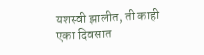यशस्वी झालीत, ती काही एका दिवसात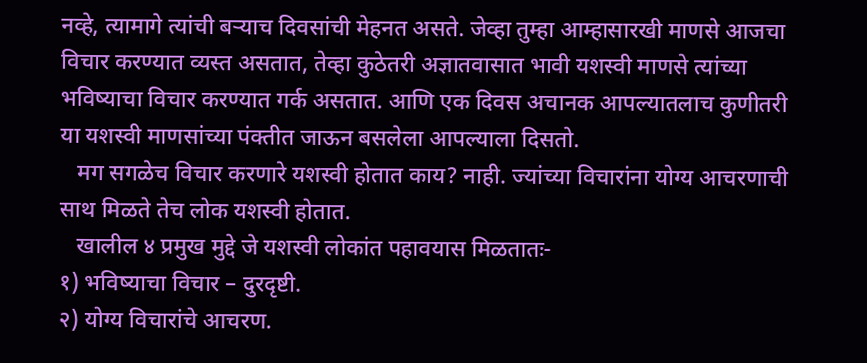नव्हे, त्यामागे त्यांची बर्‍याच दिवसांची मेहनत असते. जेव्हा तुम्हा आम्हासारखी माणसे आजचा विचार करण्यात व्यस्त असतात, तेव्हा कुठेतरी अज्ञातवासात भावी यशस्वी माणसे त्यांच्या भविष्याचा विचार करण्यात गर्क असतात. आणि एक दिवस अचानक आपल्यातलाच कुणीतरी या यशस्वी माणसांच्या पंक्तीत जाऊन बसलेला आपल्याला दिसतो.
   मग सगळेच विचार करणारे यशस्वी होतात काय? नाही. ज्यांच्या विचारांना योग्य आचरणाची साथ मिळते तेच लोक यशस्वी होतात.
   खालील ४ प्रमुख मुद्दे जे यशस्वी लोकांत पहावयास मिळतातः-
१) भविष्याचा विचार – दुरदृष्टी.
२) योग्य विचारांचे आचरण.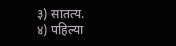३) सातत्य.
४) पहिल्या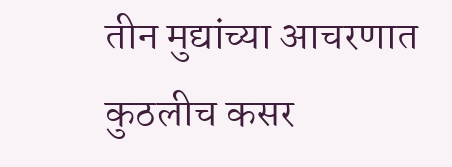तीन मुद्यांच्या आचरणात कुठलीच कसर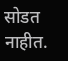सोडत नाहीत.